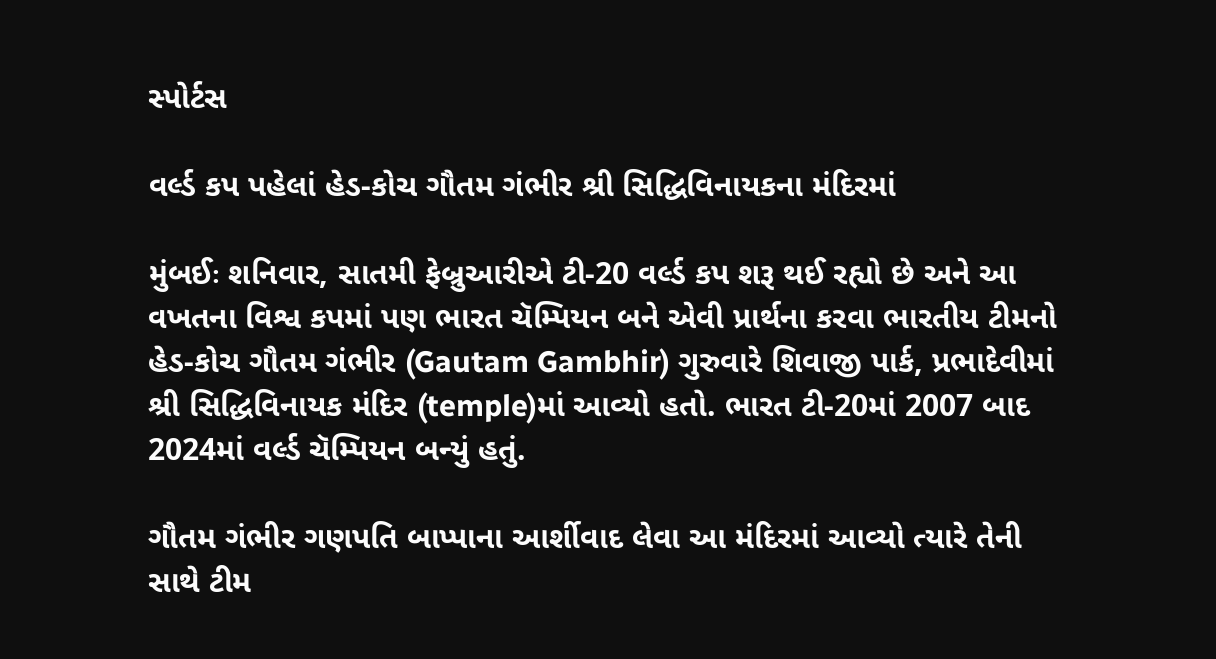સ્પોર્ટસ

વર્લ્ડ કપ પહેલાં હેડ-કોચ ગૌતમ ગંભીર શ્રી સિદ્ધિવિનાયકના મંદિરમાં

મુંબઈઃ શનિવાર, સાતમી ફેબ્રુઆરીએ ટી-20 વર્લ્ડ કપ શરૂ થઈ રહ્યો છે અને આ વખતના વિશ્વ કપમાં પણ ભારત ચૅમ્પિયન બને એવી પ્રાર્થના કરવા ભારતીય ટીમનો હેડ-કોચ ગૌતમ ગંભીર (Gautam Gambhir) ગુરુવારે શિવાજી પાર્ક, પ્રભાદેવીમાં શ્રી સિદ્ધિવિનાયક મંદિર (temple)માં આવ્યો હતો. ભારત ટી-20માં 2007 બાદ 2024માં વર્લ્ડ ચૅમ્પિયન બન્યું હતું.

ગૌતમ ગંભીર ગણપતિ બાપ્પાના આર્શીવાદ લેવા આ મંદિરમાં આવ્યો ત્યારે તેની સાથે ટીમ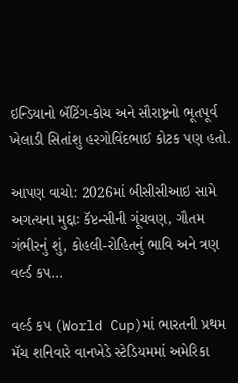ઇન્ડિયાનો બૅટિંગ-કોચ અને સૌરાષ્ટ્રનો ભૂતપૂર્વ ખેલાડી સિતાંશુ હરગોવિંદભાઈ કોટક પણ હતો.

આપણ વાચો: 2026માં બીસીસીઆઇ સામે અગત્યના મુદ્દાઃ કૅપ્ટન્સીની ગૂંચવણ, ગૌતમ ગંભીરનું શું, કોહલી-રોહિતનું ભાવિ અને ત્રણ વર્લ્ડ કપ…

વર્લ્ડ કપ (World Cup)માં ભારતની પ્રથમ મૅચ શનિવારે વાનખેડે સ્ટેડિયમમાં અમેરિકા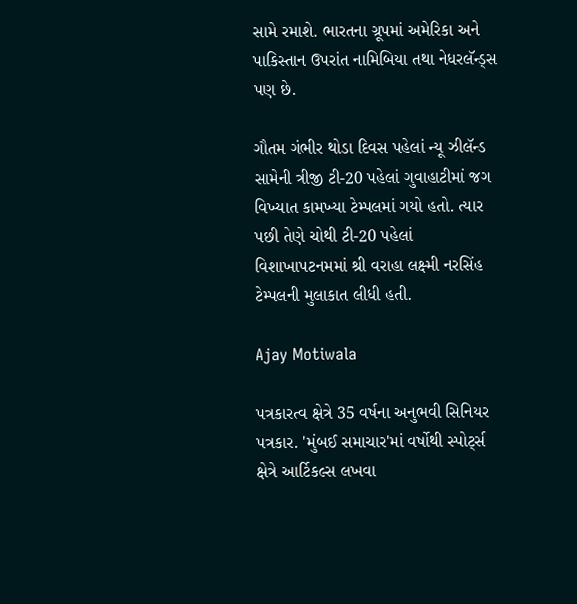સામે રમાશે. ભારતના ગ્રૂપમાં અમેરિકા અને પાકિસ્તાન ઉપરાંત નામિબિયા તથા નેધરલૅન્ડ્સ પણ છે.

ગૌતમ ગંભીર થોડા દિવસ પહેલાં ન્યૂ ઝીલૅન્ડ સામેની ત્રીજી ટી-20 પહેલાં ગુવાહાટીમાં જગ વિખ્યાત કામખ્યા ટેમ્પલમાં ગયો હતો. ત્યાર પછી તેણે ચોથી ટી-20 પહેલાં વિશાખાપટનમમાં શ્રી વરાહા લક્ષ્મી નરસિંહ ટેમ્પલની મુલાકાત લીધી હતી.

Ajay Motiwala

પત્રકારત્વ ક્ષેત્રે 35 વર્ષના અનુભવી સિનિયર પત્રકાર. 'મુંબઈ સમાચાર'માં વર્ષોથી સ્પોર્ટ્સ ક્ષેત્રે આર્ટિકલ્સ લખવા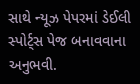સાથે ન્યૂઝ પેપરમાં ડેઈલી સ્પોર્ટ્સ પેજ બનાવવાના અનુભવી.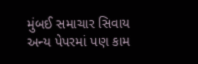મુંબઈ સમાચાર સિવાય અન્ય પેપરમાં પણ કામ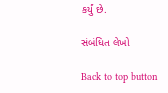કર્યું છે.

સંબંધિત લેખો

Back to top button